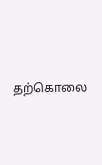தற்கொலை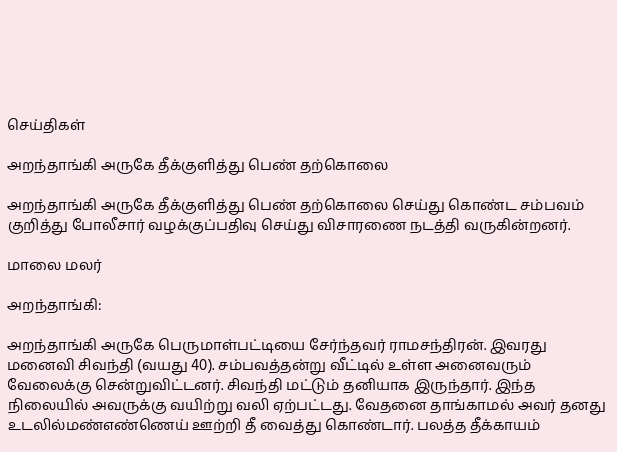செய்திகள்

அறந்தாங்கி அருகே தீக்குளித்து பெண் தற்கொலை

அறந்தாங்கி அருகே தீக்குளித்து பெண் தற்கொலை செய்து கொண்ட சம்பவம் குறித்து போலீசார் வழக்குப்பதிவு செய்து விசாரணை நடத்தி வருகின்றனர்.

மாலை மலர்

அறந்தாங்கி:

அறந்தாங்கி அருகே பெருமாள்பட்டியை சேர்ந்தவர் ராமசந்திரன். இவரது மனைவி சிவந்தி (வயது 40). சம்பவத்தன்று வீட்டில் உள்ள அனைவரும் வேலைக்கு சென்றுவிட்டனர். சிவந்தி மட்டும் தனியாக இருந்தார். இந்த நிலையில் அவருக்கு வயிற்று வலி ஏற்பட்டது. வேதனை தாங்காமல் அவர் தனது உடலில்மண்எண்ணெய் ஊற்றி தீ வைத்து கொண்டார். பலத்த தீக்காயம்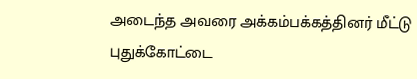அடைந்த அவரை அக்கம்பக்கத்தினர் மீட்டு புதுக்கோட்டை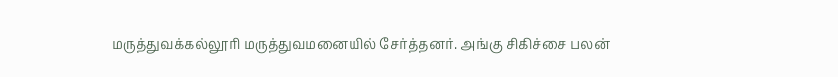மருத்துவக்கல்லூரி மருத்துவமனையில் சேர்த்தனர். அங்கு சிகிச்சை பலன்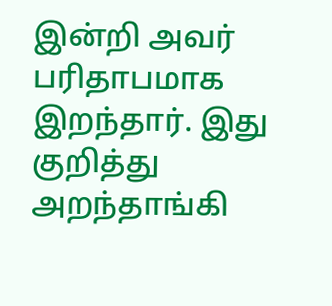இன்றி அவர் பரிதாபமாக இறந்தார். இது குறித்து அறந்தாங்கி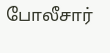போலீசார்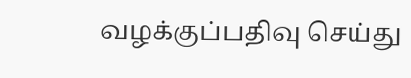வழக்குப்பதிவு செய்து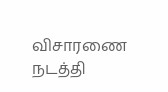விசாரணை நடத்தி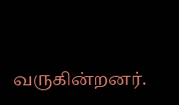வருகின்றனர்.